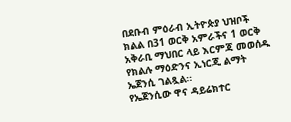በደቡብ ምዕራብ ኢትዮጵያ ህዝቦች ክልል በ31 ወርቅ አምራችና 1 ወርቅ አቅራቢ ማህበር ላይ እርምጃ መወሰዱ የክልሉ ማዕድንና ኢነርጂ ልማት ኤጀንሲ ገልጿል፡፡
የኤጀንሲው ዋና ዳይሬክተር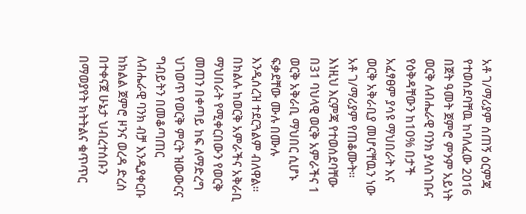አቶ ገ/ማሪያም ሰጠኝ ዕርምጃ የተወሰደባቸዉ ከባለፈው 2016 በጀት ዓመት ጀምሮ ምንም አይነት ወርቅ ለብሔራዊ ባንክ ያላስገቡና የዕቅዳቸውን ከ10% በታች አፈፃፀም ያሳዩ ማህበራት እና ወርቅ አቅራቢያ መሆናቸዉን ነው አቶ ገ/ማሪያም የጠቆሙት፡፡
እነዚህ እርምጃ የተወሰደባቸው በ31 ባህላዊ ወርቅ አምራችና 1 ወርቅ አቅራቢ ማህበር ሲሆኑ ፍቃደቸው ሙሉ በሙሉ እንዲሰረዝ ተደርጓልም ብለዋል፡፡
በክልሉ ከወርቅ አምራችና አቅራቢ ማህበራት የሚቀርበውን የወርቅ መጠን በቀጣይ ከፍ ለማድረግ ህገወጥ የወርቅ ምርት ዝውውርና ግብይትን በመቆጣጠር ለብሔራዊ ባንክ ብቻ እንዲያቀርቡ ከክልል ጀምሮ ዞንና ወረዳ ድረስ በተቀናጀ ሁኔታ ህብረተሰቡን በማወያየት ክትትልና ቁጥጥር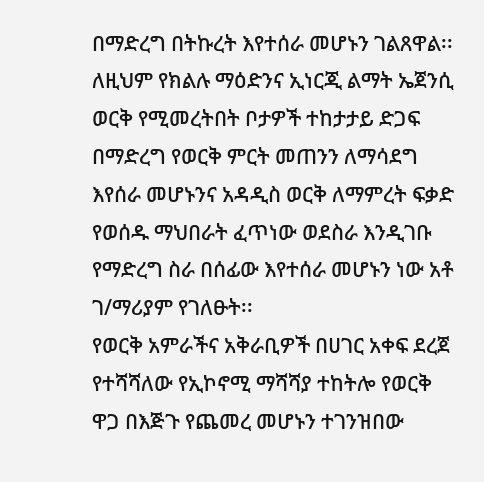በማድረግ በትኩረት እየተሰራ መሆኑን ገልጸዋል፡፡
ለዚህም የክልሉ ማዕድንና ኢነርጂ ልማት ኤጀንሲ ወርቅ የሚመረትበት ቦታዎች ተከታታይ ድጋፍ በማድረግ የወርቅ ምርት መጠንን ለማሳደግ እየሰራ መሆኑንና አዳዲስ ወርቅ ለማምረት ፍቃድ የወሰዱ ማህበራት ፈጥነው ወደስራ እንዲገቡ የማድረግ ስራ በሰፊው እየተሰራ መሆኑን ነው አቶ ገ/ማሪያም የገለፁት፡፡
የወርቅ አምራችና አቅራቢዎች በሀገር አቀፍ ደረጀ የተሻሻለው የኢኮኖሚ ማሻሻያ ተከትሎ የወርቅ ዋጋ በእጅጉ የጨመረ መሆኑን ተገንዝበው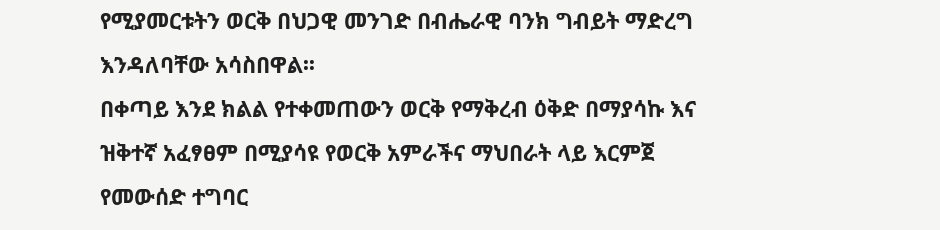የሚያመርቱትን ወርቅ በህጋዊ መንገድ በብሔራዊ ባንክ ግብይት ማድረግ እንዳለባቸው አሳስበዋል፡፡
በቀጣይ እንደ ክልል የተቀመጠውን ወርቅ የማቅረብ ዕቅድ በማያሳኩ እና ዝቅተኛ አፈፃፀም በሚያሳዩ የወርቅ አምራችና ማህበራት ላይ እርምጀ የመውሰድ ተግባር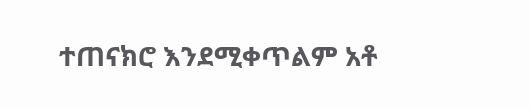ተጠናክሮ እንደሚቀጥልም አቶ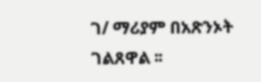ገ/ ማሪያም በአጽንኦት ገልጸዋል ፡፡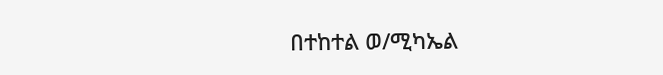በተከተል ወ/ሚካኤል